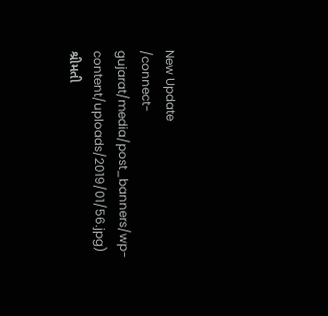New Update
/connect-gujarat/media/post_banners/wp-content/uploads/2019/01/56.jpg)
શ્રીમતી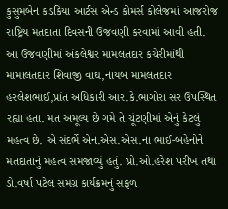કુસુમબેન કડકિયા આર્ટસ એન્ડ કોમર્સ કોલેજમાં આજરોજ રાષ્ટ્રિય મતદાતા દિવસની ઉજવણી કરવામાં આવી હતી.
આ ઉજવણીમાં અંકલેશ્વર મામલતદાર કચેરીમાંથી મામાલતદાર શિવાજી વાઘ,નાયબ મામલતદાર હરલેશભાઈ,પ્રાંત અધિકારી આર.કે.ભાગોરા સર ઉપસ્થિત રહ્યા હતા. મત અમૂલ્ય છે ગમે તે ચૂંટણીમાં એનું કેટલું મહત્વ છે. એ સંદર્ભે એન.એસ.એસ.ના ભાઈ-બહેનોને મતદાતાનું મહત્વ સમજાવ્યું હતું. પ્રો.ઓ.હરેશ પરીખ તથા ડો.વર્ષા પટેલ સમગ્ર કાર્યક્રમનું સફળ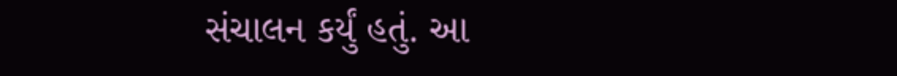સંચાલન કર્યું હતું. આ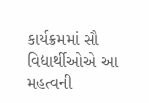કાર્યક્રમમાં સૌ વિદ્યાર્થીઓએ આ મહત્વની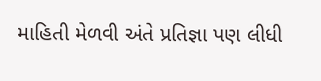માહિતી મેળવી અંતે પ્રતિજ્ઞા પણ લીધી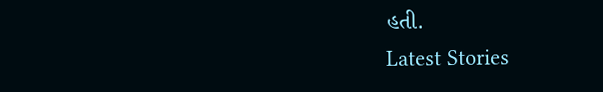હતી.
Latest Stories